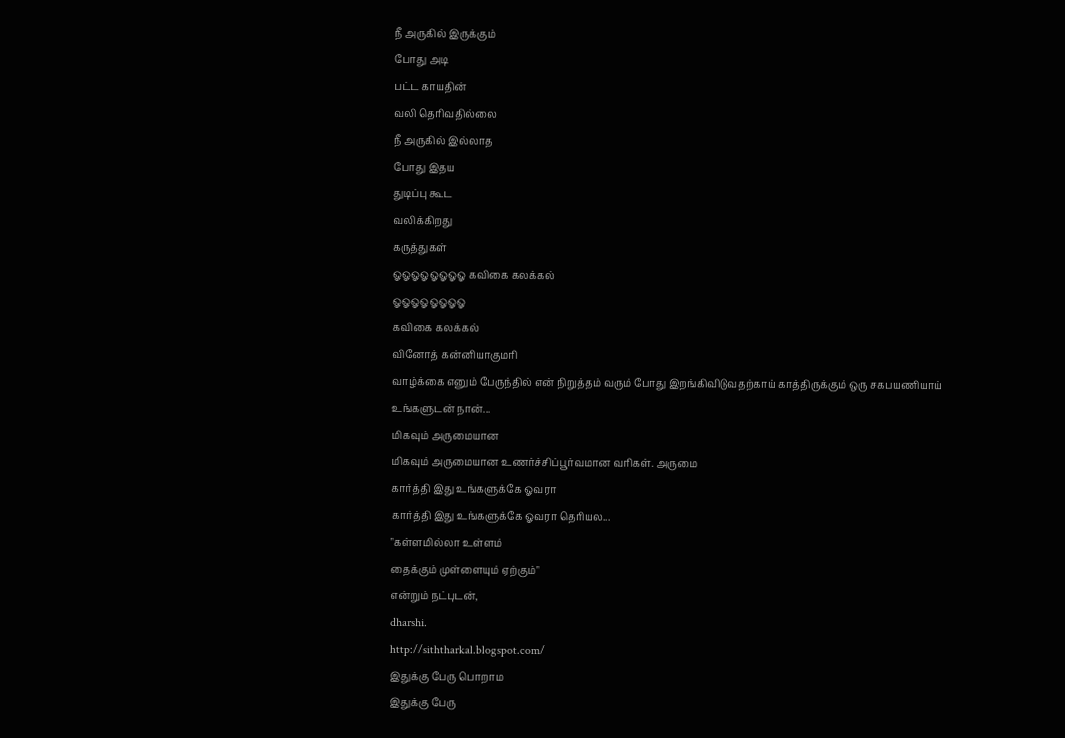நீ அருகில் இருக்கும்
போது அடி
பட்ட காயதின்
வலி தெரிவதில்லை
நீ அருகில் இல்லாத
போது இதய
துடிப்பு கூட
வலிக்கிறது
கருத்துகள்
ஓஓஓஓஓஓஓஓ கவிகை கலக்கல்
ஓஓஓஓஓஓஓஓ
கவிகை கலக்கல்
வினோத் கன்னியாகுமரி
வாழ்க்கை எனும் பேருந்தில் என் நிறுத்தம் வரும் போது இறங்கிவிடுவதற்காய் காத்திருக்கும் ஒரு சகபயணியாய்
உங்களுடன் நான்...
மிகவும் அருமையான
மிகவும் அருமையான உணர்ச்சிப்பூர்வமான வரிகள். அருமை
கார்த்தி இது உங்களுக்கே ஓவரா
கார்த்தி இது உங்களுக்கே ஓவரா தெரியல...
"கள்ளமில்லா உள்ளம்
தைக்கும் முள்ளையும் ஏற்கும்"
என்றும் நட்புடன்,
dharshi.
http://siththarkal.blogspot.com/
இதுக்கு பேரு பொறாம
இதுக்கு பேரு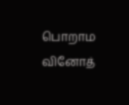பொறாம
வினோத்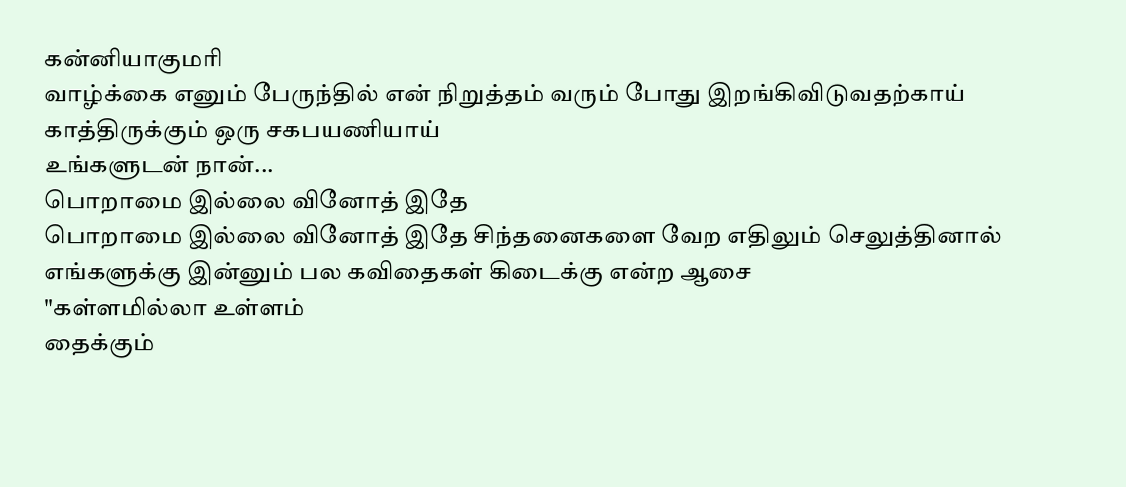கன்னியாகுமரி
வாழ்க்கை எனும் பேருந்தில் என் நிறுத்தம் வரும் போது இறங்கிவிடுவதற்காய் காத்திருக்கும் ஒரு சகபயணியாய்
உங்களுடன் நான்...
பொறாமை இல்லை வினோத் இதே
பொறாமை இல்லை வினோத் இதே சிந்தனைகளை வேற எதிலும் செலுத்தினால் எங்களுக்கு இன்னும் பல கவிதைகள் கிடைக்கு என்ற ஆசை
"கள்ளமில்லா உள்ளம்
தைக்கும்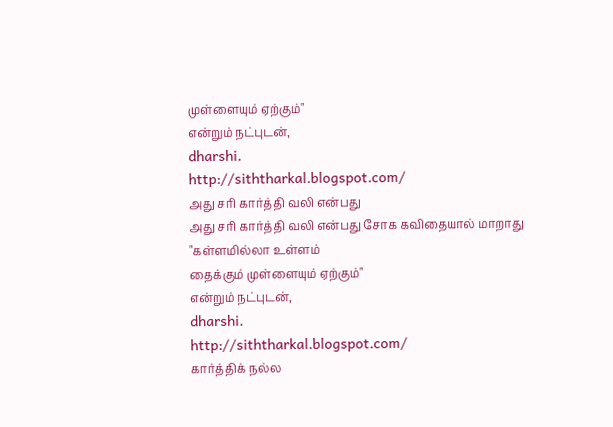முள்ளையும் ஏற்கும்"
என்றும் நட்புடன்,
dharshi.
http://siththarkal.blogspot.com/
அது சரி கார்த்தி வலி என்பது
அது சரி கார்த்தி வலி என்பது சோக கவிதையால் மாறாது
"கள்ளமில்லா உள்ளம்
தைக்கும் முள்ளையும் ஏற்கும்"
என்றும் நட்புடன்,
dharshi.
http://siththarkal.blogspot.com/
கார்த்திக் நல்ல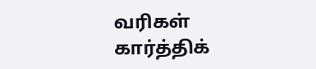வரிகள்
கார்த்திக்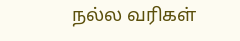நல்ல வரிகள்